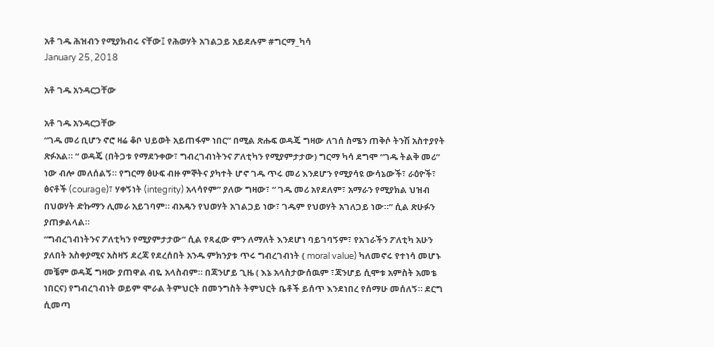አቶ ገዱ ሕዝብን የሚያክብሩ ናቸው፤ የሕወሃት አገልጋይ አይደሉም #ግርማ_ካሳ
January 25, 2018

አቶ ገዱ አንዳርጋቸው

አቶ ገዱ አንዳርጋቸው
“ገዱ መሪ ቢሆን ኖሮ ዛሬ ቆቦ ህይወት አይጠፋም ነበር” በሚል ጽሑፍ ወዳጄ ግዛው ለገሰ ስሜን ጠቅሶ ትንሽ አስተያየት ጽፉአል። “ ወዳጄ (በትጋቱ የማደንቀው፣ ግብረገብነትንና ፖለቲካን የሚያምታታው) ግርማ ካሳ ደግሞ “ገዱ ትልቅ መሪ” ነው ብሎ መለሰልኝ። የግርማ ፅሁፍ ብዙ ምኞትና ያካተት ሆኖ ገዱ ጥሩ መሪ እንደሆን የሚያሳዩ ውሳኔውች፣ ራዕዮች፣ ፅናቶች (courage)፣ ሃቀኝነት (integrity) አላሳየም” ያለው ግዛው፣ “ ገዱ መሪ አየደለም፣ አማራን የሚያክል ህዝብ በህወሃት ድኩማን ሊመራ አይገባም። ብአዴን የህወሃት አገልጋይ ነው፣ ገዱም የህወሃት አገለጋይ ነው።” ሲል ጽሁፉን ያጠቃልላል።
“ግብረገብነትንና ፖለቲካን የሚያምታታው” ሲል የጻፈው ምን ለማለት እንደሆነ ባይገባኝም፣ የአገራችን ፖለቲካ አሁን ያለበት አስቀያሚና አስዛኝ ደረጃ የደረሰበት አንዱ ምክንያቱ ጥሩ ግብረገብነት ( moral value) ካለመኖሩ የተነሳ መሆኑ መቼም ወዳጄ ግዛው ያጠዋል ብዬ አላስብም። በጃንሆይ ጊዜ ( እኔ አላስታውሰዉም ፣ጃንሆይ ሲሞቱ አምስት አመቴ ነበርና) የግብረገብነት ወይም ሞራል ትምህርት በመንግስት ትምህርት ቤቶች ይሰጥ እንደነበረ የሰማሁ መሰለኝ። ደርግ ሲመጣ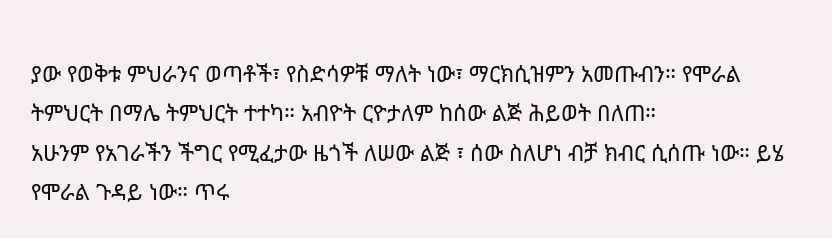ያው የወቅቱ ምህራንና ወጣቶች፣ የስድሳዎቹ ማለት ነው፣ ማርክሲዝምን አመጡብን። የሞራል ትምህርት በማሌ ትምህርት ተተካ። አብዮት ርዮታለም ከሰው ልጅ ሕይወት በለጠ።
አሁንም የአገራችን ችግር የሚፈታው ዜጎች ለሠው ልጅ ፣ ሰው ስለሆነ ብቻ ክብር ሲሰጡ ነው። ይሄ የሞራል ጉዳይ ነው። ጥሩ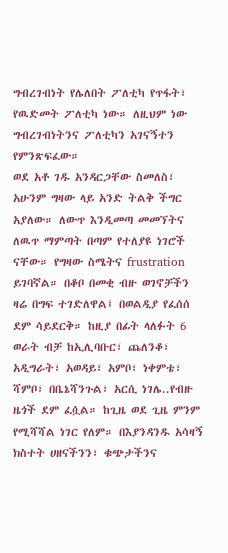ግብረገብነት የሌለበት ፖለቲካ የጥፋት፣ የዉድመት ፖለቲካ ነው። ለዚህም ነው ግብረገብነትንና ፖለቲካን አገናኝተን የምንጽፍፈው።
ወደ አቶ ገዱ አንዳርጋቸው ስመለስ፣ አሁንም ግዛው ላይ አንድ ትልቅ ችግር አያለው። ለውጥ እንዲመጣ መመኘትና ለዉጥ ማምጣት በጣም የተለያዩ ነገሮች ናቸው። የግዛው ስሜትና frustration ይገባኛል። በቆቦ በመቂ ብዙ ወገኖቻችን ዛሬ በግፍ ተገድለዋል፤ በወልዲያ የፈሰሰ ደም ሳይደርቅ። ከዚያ በፊት ላለፉት 6 ወራት ብቻ ከኢሊባቡር፣ ጨለንቆ፣ አዲግራት፣ አወዳይ፣ አምቦ፣ ነቀምቴ፣ ሻምቦ፣ በቤኔሻንጉል፣ አርሲ ነገሌ..የብዙ ዜጎች ደም ፈሷል። ከጊዜ ወደ ጊዜ ምንም የሚሻሻል ነገር የለም። በእያንዳንዱ አሳዛኝ ክስተት ሀዘናችንን፣ ቁጭታችንና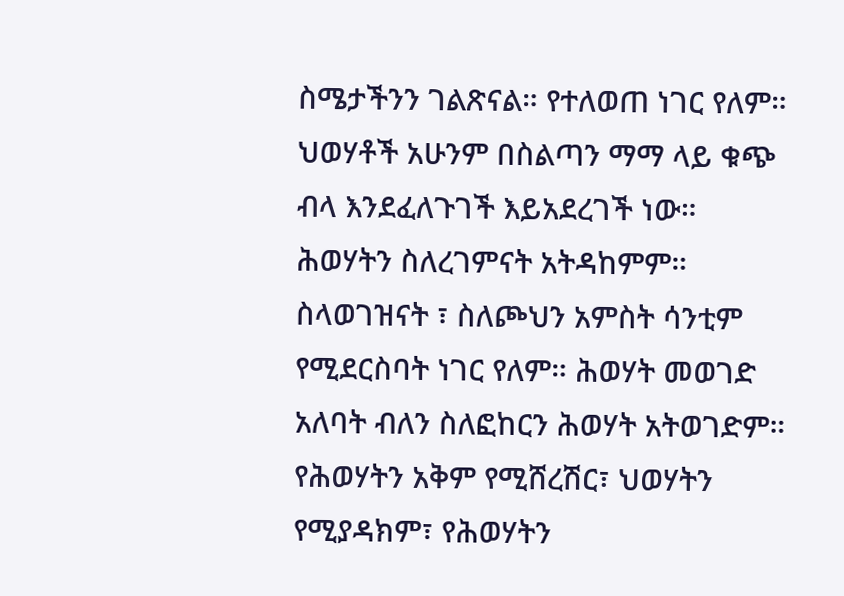ስሜታችንን ገልጽናል። የተለወጠ ነገር የለም። ህወሃቶች አሁንም በስልጣን ማማ ላይ ቁጭ ብላ እንደፈለጉገች እይአደረገች ነው።
ሕወሃትን ስለረገምናት አትዳከምም። ስላወገዝናት ፣ ስለጮህን አምስት ሳንቲም የሚደርስባት ነገር የለም። ሕወሃት መወገድ አለባት ብለን ስለፎከርን ሕወሃት አትወገድም። የሕወሃትን አቅም የሚሸረሽር፣ ህወሃትን የሚያዳክም፣ የሕወሃትን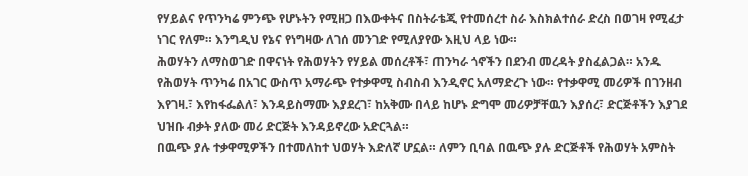የሃይልና የጥንካሬ ምንጭ የሆኑትን የሚዘጋ በእውቀትና በስትራቴጂ የተመሰረተ ስራ እስክልተሰራ ድረስ በወገዛ የሚፈታ ነገር የለም። እንግዲህ የኔና የነግዛው ለገሰ መንገድ የሚለያየው እዚህ ላይ ነው።
ሕወሃትን ለማስወገድ በዋናነት የሕወሃትን የሃይል መሰረቶች፣ ጠንካራ ጎኖችን በደንብ መረዳት ያስፈልጋል። አንዱ የሕወሃት ጥንካሬ በአገር ውስጥ አማራጭ የተቃዋሚ ስብስብ እንዲኖር አለማድረጉ ነው። የተቃዋሚ መሪዎች በገንዘብ እየገዛ.፣ እየከፋፌልለ፣ እንዳይስማሙ እያደረገ፣ ከአቅሙ በላይ ከሆኑ ድግሞ መሪዎቻቸዉን እያሰረ፣ ድርጅቶችን እያገደ ህዝቡ ብቃት ያለው መሪ ድርጅት እንዳይኖረው አድርጓል።
በዉጭ ያሉ ተቃዋሚዎችን በተመለከተ ህወሃት እድለኛ ሆኗል። ለምን ቢባል በዉጭ ያሉ ድርጅቶች የሕወሃት አምስት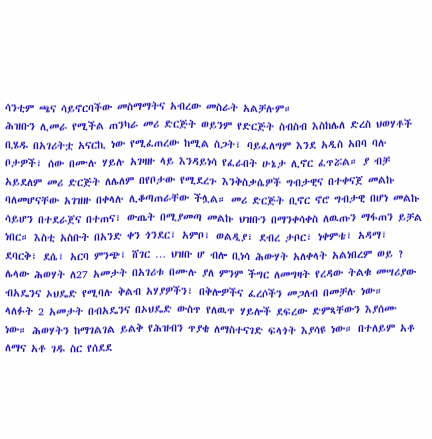ሳንቲም ጫና ሳይኖርባችው መስማማትና አብረው መስራት አልቻሉም።
ሕዝቡን ሊመራ የሚችል ጠንካራ መሪ ድርጅት ወይንም የድርጅት ስብስብ እስከሌለ ድረስ ህወሃቶች ቢሄዱ በአገሪትቷ አናርኪ ነው የሚፈጠረው ከሚል ስጋት፣ ባይፈለግም እንደ አዲስ አበባ ባሉ ቦታዎች፣ ሰው በሙሉ ሃይሉ አገዛዙ ላይ እንዳይነሳ የፈራበት ሁኔታ ሊኖር ፈጥሯል። ያ ብቻ አይደለም መሪ ድርጅት ለሌለም በየቦታው የሚደረጉ እንቅስቃሴዎች ግብታዊና በተቀናጀ መልኩ ባለመሆናቸው አገዝዙ በቀላሉ ሊቆጣጠራቸው ችሏል። መሪ ድርጅት ቢኖር ኖሮ ግብታዊ በሆነ መልኩ ሳይሆን በተደራጀና በተጠና፣ ውጤት በሚያመጣ መልኩ ህዝቡን በማንቀሳቀስ ለዉጡን ማፋጠን ይቻል ነበር። እስቲ አስቡት በአንድ ቀን ጎንደር፣ አምቦ፣ ወልዲያ፣ ደብረ ታቦር፣ ነቀምቴ፣ አዳማ፣ ደባርቅ፣ ደሴ፣ አርባ ምንጭ፣ ሸገር … ህዝቡ ሆ ብሎ ቢነሳ ሕውሃት አለቀላት አልነበረም ወይ ?
ሌላው ሕወሃት ለ27 አመታት በአገሪቱ በሙሉ ያለ ምንም ችግር ለመግዛት የረዳው ትልቁ መሣሪያው ብአዴንና ኦህዴድ የሚባሉ ቅልብ አሃያዎችን፣ በቅሎዎችና ፈረሶችን መጋለብ በመቻሉ ነው።
ላለፉት 2 አመታት በብአዴንና በኦህዴድ ውስጥ የለዉጥ ሃይሎች ደፍረው ድምጻቸውን እያሰሙ ነው። ሕወሃትን ከማገልገል ይልቅ የሕዝብን ጥያቄ ለማስተናገድ ፍላጎት እያሳዩ ነው። በተለይም አቶ ለማና አቶ ገዱ ስር የሰደደ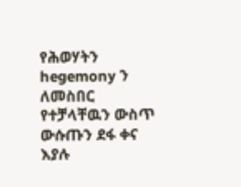የሕወሃትን hegemony ን ለመስበር የተቻላቸዉን ውስጥ ውሱጡን ደፋ ቀና እያሉ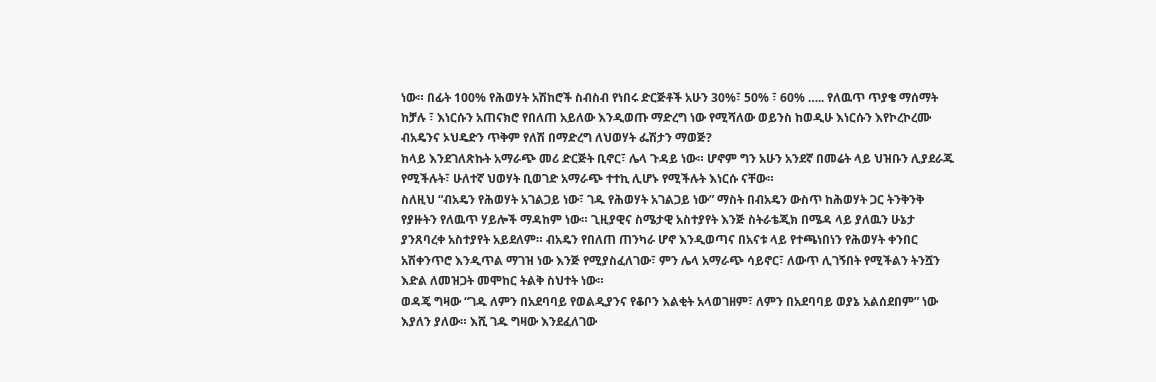ነው። በፊት 100% የሕወሃት አሽከሮች ስብስብ የነበሩ ድርጅቶች አሁን 30%፣ 50% ፣ 60% ….. የለዉጥ ጥያቄ ማሰማት ከቻሉ ፣ እነርሱን አጠናክሮ የበለጠ አይለው እንዲወጡ ማድረግ ነው የሚሻለው ወይንስ ከወዲሁ እነርሱን እየኮረኮረሙ ብአዴንና ኦህዴድን ጥቅም የለሽ በማድረግ ለህወሃት ፌሽታን ማወጅ?
ከላይ እንደገለጽኩት አማራጭ መሪ ድርጅት ቢኖር፣ ሌላ ጉዳይ ነው። ሆኖም ግን አሁን አንደኛ በመሬት ላይ ህዝቡን ሊያደራጁ የሚችሉት፣ ሁለተኛ ህወሃት ቢወገድ አማራጭ ተተኪ ሊሆኑ የሚችሉት እነርሱ ናቸው።
ስለዚህ “ብአዴን የሕወሃት አገልጋይ ነው፣ ገዱ የሕወሃት አገልጋይ ነው” ማስት በብአዴን ውስጥ ከሕወሃት ጋር ትንቅንቅ የያዙትን የለዉጥ ሃይሎች ማዳከም ነው። ጊዚያዊና ስሜታዊ አስተያየት እንጅ ስትራቴጂክ በሜዳ ላይ ያለዉን ሁኔታ ያንጸባረቀ አስተያየት አይደለም። ብአዴን የበለጠ ጠንካራ ሆኖ እንዲወጣና በአናቱ ላይ የተጫነበነን የሕወሃት ቀንበር አሽቀንጥሮ እንዲጥል ማገዝ ነው እንጅ የሚያስፈለገው፣ ምን ሌላ አማራጭ ሳይኖር፣ ለውጥ ሊገኝበት የሚችልን ትንሿን እድል ለመዝጋት መሞከር ትልቅ ስህተት ነው።
ወዳጄ ግዛው “ገዱ ለምን በአደባባይ የወልዲያንና የቆቦን እልቂት አላወገዘም፣ ለምን በአደባባይ ወያኔ አልሰደበም” ነው እያለን ያለው። እሺ ገዱ ግዛው እንደፈለገው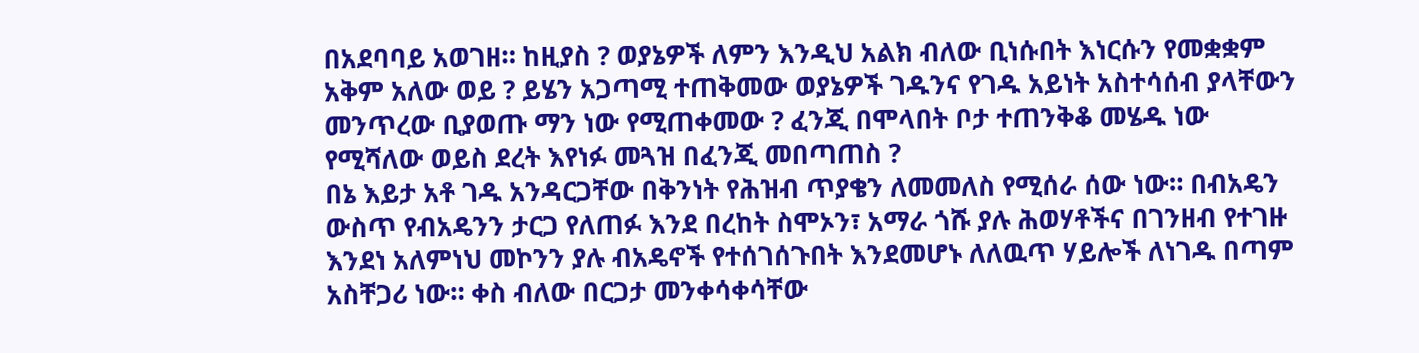በአደባባይ አወገዘ። ከዚያስ ? ወያኔዎች ለምን እንዲህ አልክ ብለው ቢነሱበት እነርሱን የመቋቋም አቅም አለው ወይ ? ይሄን አጋጣሚ ተጠቅመው ወያኔዎች ገዱንና የገዱ አይነት አስተሳሰብ ያላቸውን መንጥረው ቢያወጡ ማን ነው የሚጠቀመው ? ፈንጂ በሞላበት ቦታ ተጠንቅቆ መሄዱ ነው የሚሻለው ወይስ ደረት እየነፉ መጓዝ በፈንጂ መበጣጠስ ?
በኔ እይታ አቶ ገዱ አንዳርጋቸው በቅንነት የሕዝብ ጥያቄን ለመመለስ የሚሰራ ሰው ነው። በብአዴን ውስጥ የብአዴንን ታርጋ የለጠፉ እንደ በረከት ስሞኦን፣ አማራ ጎሹ ያሉ ሕወሃቶችና በገንዘብ የተገዙ እንደነ አለምነህ መኮንን ያሉ ብአዴኖች የተሰገሰጉበት እንደመሆኑ ለለዉጥ ሃይሎች ለነገዱ በጣም አስቸጋሪ ነው። ቀስ ብለው በርጋታ መንቀሳቀሳቸው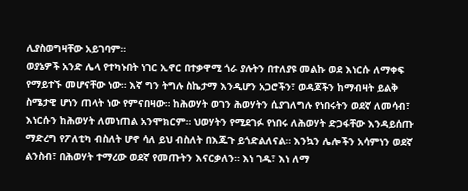ሊያስወግዛቸው አይገባም።
ወያኔዎች አንድ ሌላ የተካኑበት ነገር ኢኖር በተቃዋሚ ጎራ ያሉትን በተለያዩ መልኩ ወደ እነርሱ ለማቀፍ የማይተኙ መሆናቸው ነው። እኛ ግን ትግሉ ስኬታማ እንዲሆን አጋሮችን፣ ወዳጆችን ከማብዛት ይልቅ ስሜታዊ ሆነን ጠላት ነው የምናበዛው። ከሕወሃት ወገን ሕወሃትን ሲያገለግሉ የነበሩትን ወደኛ ለመሳብ፣ እነርሱን ከሕወሃት ለመነጠል አንሞክርም። ህወሃትን የሚደገፉ የነበሩ ለሕወሃት ድጋፋቸው እንዳይሰጡ ማድረግ የፖለቲካ ብስለት ሆኖ ሳለ ይህ ብስለት በእጁጉ ይጎድልለናል። እንኳን ሌሎችን አሳምነን ወደኛ ልንስብ፣ በሕወሃት ተማረው ወደኛ የመጡትን እናርቃለን። እነ ገዱ፣ እነ ለማ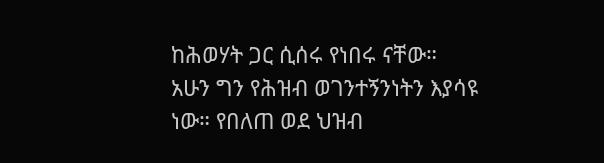ከሕወሃት ጋር ሲሰሩ የነበሩ ናቸው። አሁን ግን የሕዝብ ወገንተኝንነትን እያሳዩ ነው። የበለጠ ወደ ህዝብ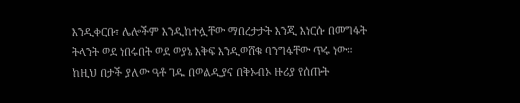እንዲቀርቡ፣ ሌሎችም እንዲከተሏቸው ማበረታታት እንጂ እነርሱ በመግፋት ትላንት ወደ ነበሩበት ወደ ወያኔ እቅፍ እንዲወሸቁ ባንግፋቸው ጥሩ ነው።
ከዚህ በታች ያለው ዓቶ ገዱ በወልዲያና በቅኦብኦ ዙሪያ የሰጡት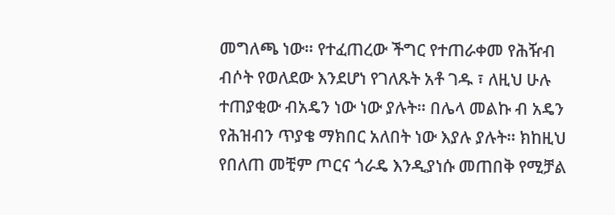መግለጫ ነው። የተፈጠረው ችግር የተጠራቀመ የሕዥብ ብሶት የወለደው እንደሆነ የገለጹት አቶ ገዱ ፣ ለዚህ ሁሉ ተጠያቂው ብአዴን ነው ነው ያሉት። በሌላ መልኩ ብ አዴን የሕዝብን ጥያቄ ማክበር አለበት ነው እያሉ ያሉት። ክከዚህ የበለጠ መቺም ጦርና ጎራዴ እንዲያነሱ መጠበቅ የሚቻል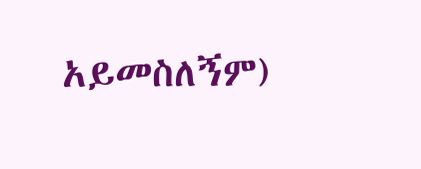አይመስለኝም)